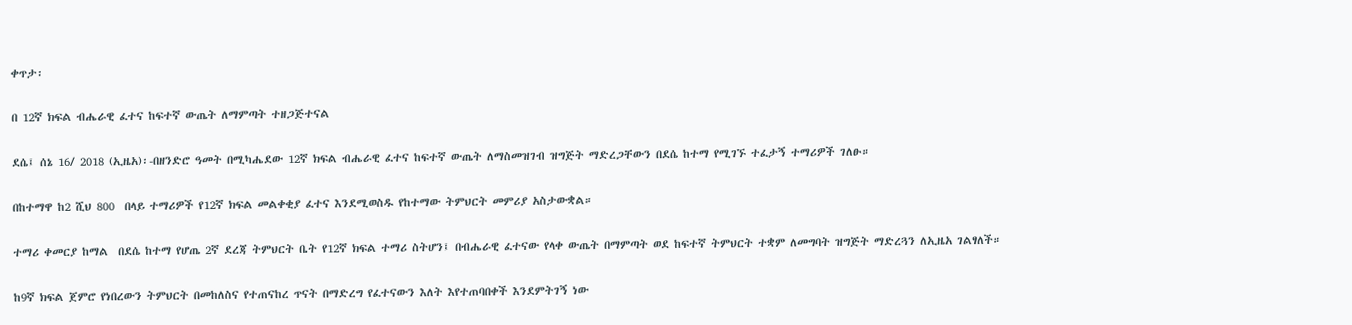ቀጥታ፡

በ 12ኛ ክፍል ብሔራዊ ፈተና ከፍተኛ ውጤት ለማምጣት ተዘጋጅተናል

ደሴ፤ ሰኔ 16/ 2018 (ኢዜአ)፡-በዘንድሮ ዓመት በሚካሔደው 12ኛ ክፍል ብሔራዊ ፈተና ከፍተኛ ውጤት ለማስመዝገብ ዝግጅት ማድረጋቸውን በደሴ ከተማ የሚገኙ ተፈታኝ ተማሪዎች ገለፁ።

በከተማዋ ከ2 ሺህ 800  በላይ ተማሪዎች የ12ኛ ክፍል መልቀቂያ ፈተና እንደሚወስዱ የከተማው ትምህርት መምሪያ አስታውቋል።

ተማሪ ቀመርያ ከማል  በደሴ ከተማ የሆጤ 2ኛ ደረጃ ትምህርት ቤት የ12ኛ ክፍል ተማሪ ስትሆን፤ በብሔራዊ ፈተናው የላቀ ውጤት በማምጣት ወደ ከፍተኛ ትምህርት ተቋም ለመግባት ዝግጅት ማድረጓን ለኢዜአ ገልፃለች።

ከ9ኛ ክፍል ጀምሮ የነበረውን ትምህርት በመከለስና የተጠናከረ ጥናት በማድረግ የፈተናውን እለት እየተጠባበቀች እንደምትገኝ ነው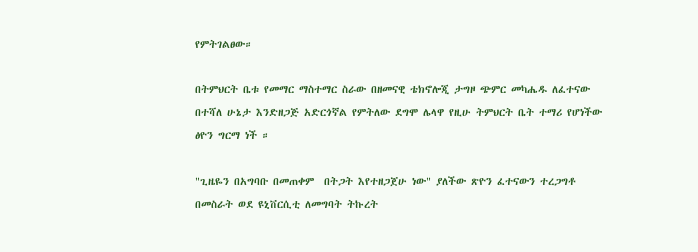የምትገልፀው።

በትምህርት ቤቱ የመማር ማስተማር ስራው በዘመናዊ ቴክኖሎጂ ታግዞ ጭምር መካሔዱ ለፈተናው በተሻለ ሁኔታ እንድዘጋጅ አድርጎኛል የምትለው ደግሞ ሌላዋ የዚሁ ትምህርት ቤት ተማሪ የሆነችው ፅዮን ግርማ ነች ።

"ጊዜዬን በአግባቡ በመጠቀም  በትጋት እየተዘጋጀሁ ነው" ያለችው ጽዮን ፈተናውን ተረጋግቶ  በመስራት ወደ ዩኒቨርሲቲ ለመግባት ትኩረት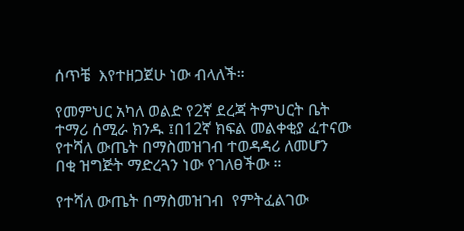ሰጥቼ  እየተዘጋጀሁ ነው ብላለች።

የመምህር አካለ ወልድ የ2ኛ ደረጃ ትምህርት ቤት ተማሪ ሰሚራ ክንዱ ፤በ12ኛ ክፍል መልቀቂያ ፈተናው የተሻለ ውጤት በማስመዝገብ ተወዳዳሪ ለመሆን በቂ ዝግጅት ማድረጓን ነው የገለፀችው ።

የተሻለ ውጤት በማስመዝገብ  የምትፈልገው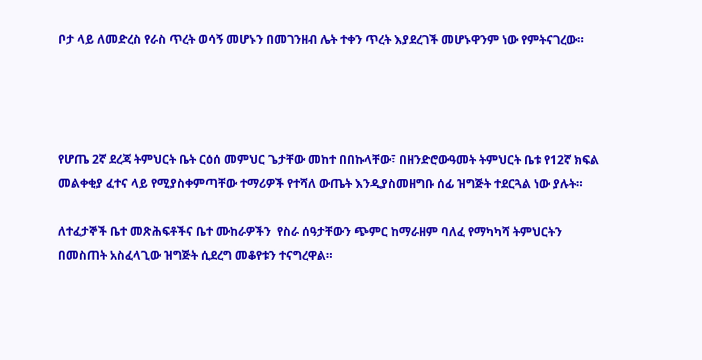ቦታ ላይ ለመድረስ የራስ ጥረት ወሳኝ መሆኑን በመገንዘብ ሌት ተቀን ጥረት እያደረገች መሆኑዋንም ነው የምትናገረው።




የሆጤ 2ኛ ደረጃ ትምህርት ቤት ርዕሰ መምህር ጌታቸው መከተ በበኩላቸው፣ በዘንድሮውዓመት ትምህርት ቤቱ የ12ኛ ክፍል መልቀቂያ ፈተና ላይ የሚያስቀምጣቸው ተማሪዎች የተሻለ ውጤት እንዲያስመዘግቡ ሰፊ ዝግጅት ተደርጓል ነው ያሉት።

ለተፈታኞች ቤተ መጽሕፍቶችና ቤተ ሙከራዎችን  የስራ ሰዓታቸውን ጭምር ከማራዘም ባለፈ የማካካሻ ትምህርትን በመስጠት አስፈላጊው ዝግጅት ሲደረግ መቆየቱን ተናግረዋል።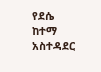የደሴ ከተማ አስተዳደር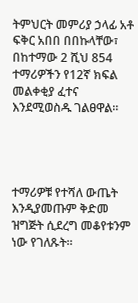ትምህርት መምሪያ ኃላፊ አቶ ፍቅር አበበ በበኩላቸው፣ በከተማው 2 ሺህ 854 ተማሪዎችን የ12ኛ ክፍል መልቀቂያ ፈተና  እንደሚወስዱ ገልፀዋል።




ተማሪዎቹ የተሻለ ውጤት እንዲያመጡም ቅድመ ዝግጅት ሲደረግ መቆየቱንም ነው የገለጹት፡፡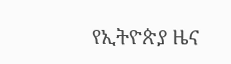የኢትዮጵያ ዜና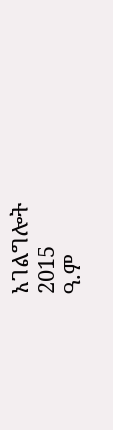አገልግሎት
2015
ዓ.ም